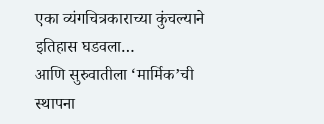एका व्यंगचित्रकाराच्या कुंचल्याने इतिहास घडवला…
आणि सुरुवातीला ‘मार्मिक’ची स्थापना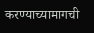करण्याच्यामागची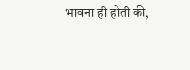भावना ही होती की,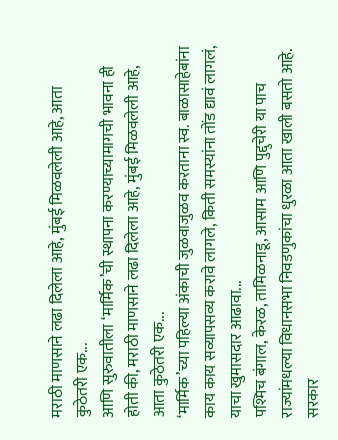मराठी माणसाने लढा दिलेला आहे, मुंबई मिळवलेली आहे, आता कुठेतरी एक...
आणि सुरुवातीला ‘मार्मिक’ची स्थापना करण्याच्यामागची भावना ही होती की, मराठी माणसाने लढा दिलेला आहे, मुंबई मिळवलेली आहे, आता कुठेतरी एक...
‘मार्मिक’च्या पहिल्या अंकाची जुळवाजुळव करताना स्व. बाळासाहेबांना काय काय सव्यापसव्य करावे लागले, किती समस्यांना तोंड द्यावं लागलं, याचा खुमासदार आढावा...
पश्मिच बंगाल, केरळ, तामिळनाडू, आसाम आणि पुद्दुचेरी या पाच राज्यांमधल्या विधानसभा निवडणुकांचा धुरळा आता खाली बसतो आहे. सरकार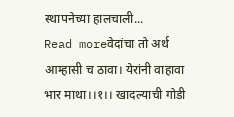स्थापनेच्या हालचाली...
Read moreवेदांचा तो अर्थ आम्हासी च ठावा। येरांनी वाहावा भार माथा।।१।। खादल्याची गोडी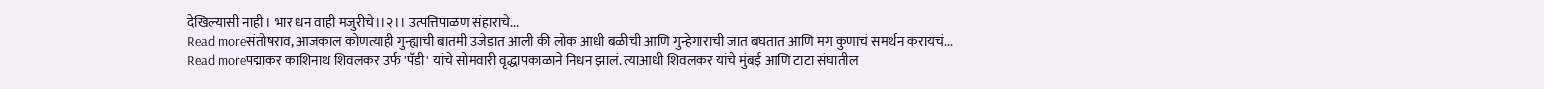देखिल्यासी नाही। भार धन वाही मजुरीचे।।२।। उत्पत्तिपाळण संहाराचे...
Read moreसंतोषराव, आजकाल कोणत्याही गुन्ह्याची बातमी उजेडात आली की लोक आधी बळीची आणि गुन्हेगाराची जात बघतात आणि मग कुणाचं समर्थन करायचं...
Read moreपद्माकर काशिनाथ शिवलकर उर्फ 'पॅडी' यांचे सोमवारी वृद्धापकाळाने निधन झालं. त्याआधी शिवलकर यांचे मुंबई आणि टाटा संघातील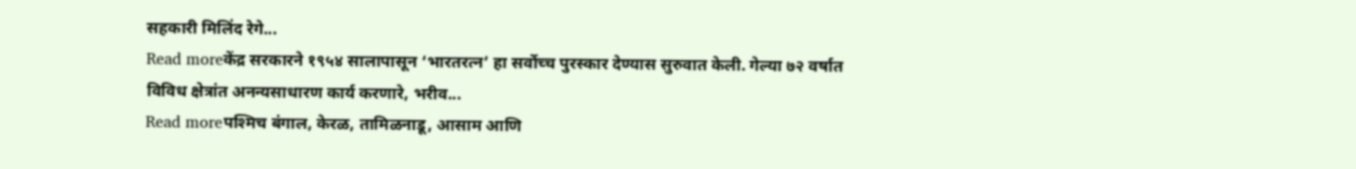सहकारी मिलिंद रेगे...
Read moreकेंद्र सरकारने १९५४ सालापासून ‘भारतरत्न’ हा सर्वोच्च पुरस्कार देण्यास सुरुवात केली. गेल्या ७२ वर्षात विविध क्षेत्रांत अनन्यसाधारण कार्य करणारे, भरीव...
Read moreपश्मिच बंगाल, केरळ, तामिळनाडू, आसाम आणि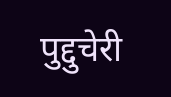पुद्दुचेरी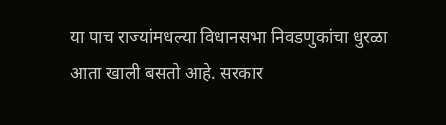या पाच राज्यांमधल्या विधानसभा निवडणुकांचा धुरळा आता खाली बसतो आहे. सरकार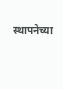स्थापनेच्या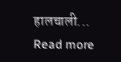हालचाली...
Read more